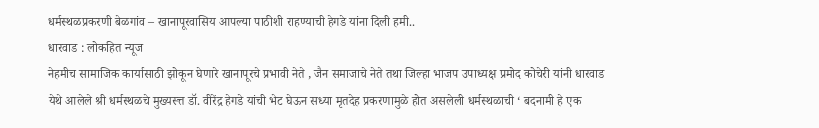धर्मस्थळप्रकरणी बेळगांव – खानापूरवासिय आपल्या पाठीशी राहण्याची हेगडे यांना दिली हमी..
धारवाड : लोकहित न्यूज
नेहमीच सामाजिक कार्यासाठी झोकून घेणारे खानापूरचे प्रभावी नेते , जैन समाजाचे नेते तथा जिल्हा भाजप उपाध्यक्ष प्रमोद कोचेरी यांनी धारवाड येथे आलेले श्री धर्मस्थळचे मुख्यस्त्त डॉ. वीरेंद्र हेगडे यांची भेट घेऊन सध्या मृतदेह प्रकरणामुळे होत असलेली धर्मस्थळाची ‘ बदनामी हे एक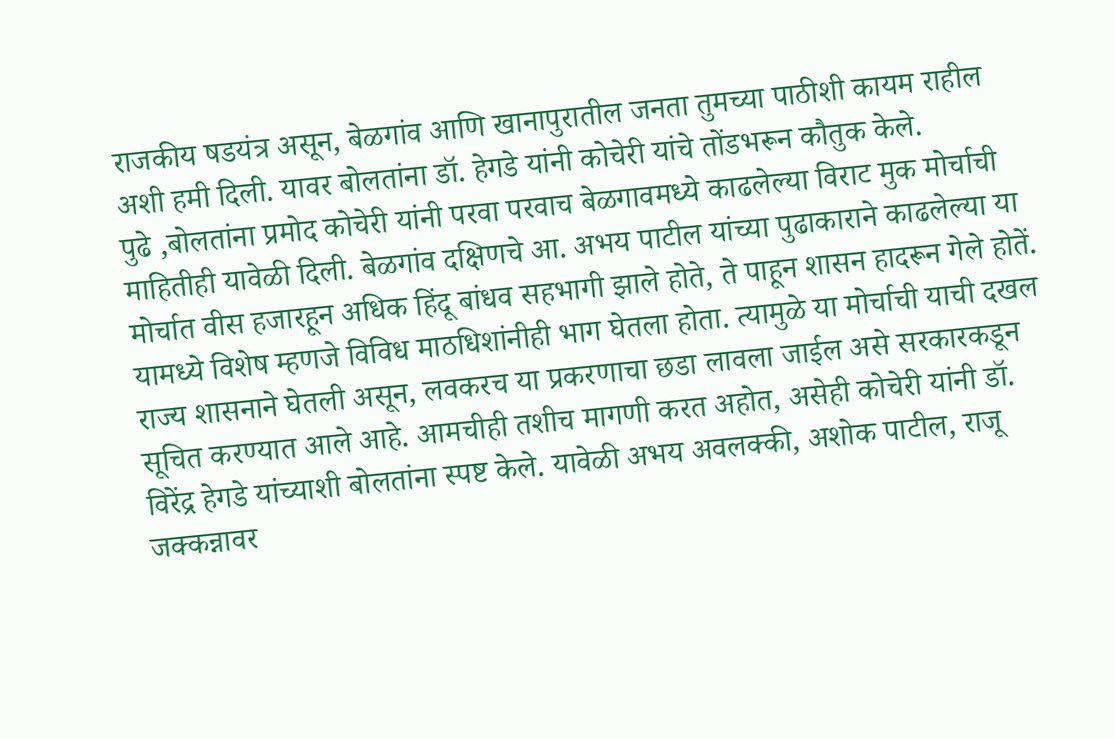राजकीय षडयंत्र असून, बेळगांव आणि खानापुरातील जनता तुमच्या पाठीशी कायम राहील अशी हमी दिली. यावर बोलतांना डॉ. हेगडे यांनी कोचेरी यांचे तोंडभरून कौतुक केले.
पुढे ,बोलतांना प्रमोद कोचेरी यांनी परवा परवाच बेळगावमध्ये काढलेल्या विराट मुक मोर्चाची माहितीही यावेळी दिली. बेळगांव दक्षिणचे आ. अभय पाटील यांच्या पुढाकाराने काढलेल्या या मोर्चात वीस हजारहून अधिक हिंदू बांधव सहभागी झाले होते, ते पाहून शासन हादरून गेले होतें. यामध्ये विशेष म्हणजे विविध माठधिशांनीही भाग घेतला होता. त्यामुळे या मोर्चाची याची दखल राज्य शासनाने घेतली असून, लवकरच या प्रकरणाचा छडा लावला जाईल असे सरकारकडून सूचित करण्यात आले आहे. आमचीही तशीच मागणी करत अहोत, असेही कोचेरी यांनी डॉ. विरेंद्र हेगडे यांच्याशी बोलतांना स्पष्ट केले. यावेळी अभय अवलक्की, अशोक पाटील, राजू जक्कन्नावर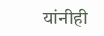यांनीही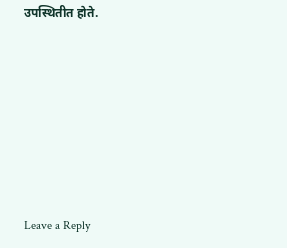उपस्थितीत होते.







Leave a Reply